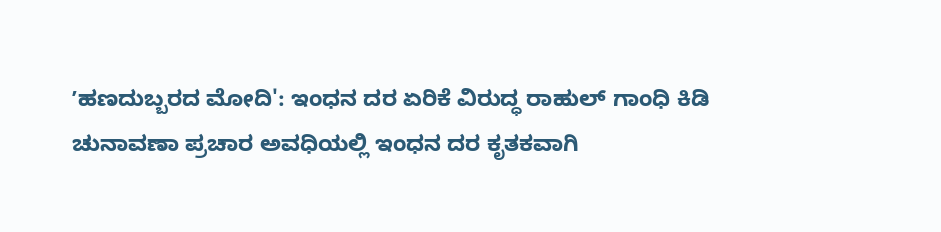ʼಹಣದುಬ್ಬರದ ಮೋದಿ': ಇಂಧನ ದರ ಏರಿಕೆ ವಿರುದ್ಧ ರಾಹುಲ್ ಗಾಂಧಿ ಕಿಡಿ
ಚುನಾವಣಾ ಪ್ರಚಾರ ಅವಧಿಯಲ್ಲಿ ಇಂಧನ ದರ ಕೃತಕವಾಗಿ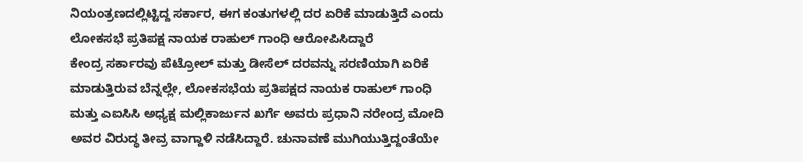ನಿಯಂತ್ರಣದಲ್ಲಿಟ್ಟಿದ್ದ ಸರ್ಕಾರ, ಈಗ ಕಂತುಗಳಲ್ಲಿ ದರ ಏರಿಕೆ ಮಾಡುತ್ತಿದೆ ಎಂದು ಲೋಕಸಭೆ ಪ್ರತಿಪಕ್ಷ ನಾಯಕ ರಾಹುಲ್ ಗಾಂಧಿ ಆರೋಪಿಸಿದ್ದಾರೆ
ಕೇಂದ್ರ ಸರ್ಕಾರವು ಪೆಟ್ರೋಲ್ ಮತ್ತು ಡೀಸೆಲ್ ದರವನ್ನು ಸರಣಿಯಾಗಿ ಏರಿಕೆ ಮಾಡುತ್ತಿರುವ ಬೆನ್ನಲ್ಲೇ, ಲೋಕಸಭೆಯ ಪ್ರತಿಪಕ್ಷದ ನಾಯಕ ರಾಹುಲ್ ಗಾಂಧಿ ಮತ್ತು ಎಐಸಿಸಿ ಅಧ್ಯಕ್ಷ ಮಲ್ಲಿಕಾರ್ಜುನ ಖರ್ಗೆ ಅವರು ಪ್ರಧಾನಿ ನರೇಂದ್ರ ಮೋದಿ ಅವರ ವಿರುದ್ಧ ತೀವ್ರ ವಾಗ್ದಾಳಿ ನಡೆಸಿದ್ದಾರೆ. ಚುನಾವಣೆ ಮುಗಿಯುತ್ತಿದ್ದಂತೆಯೇ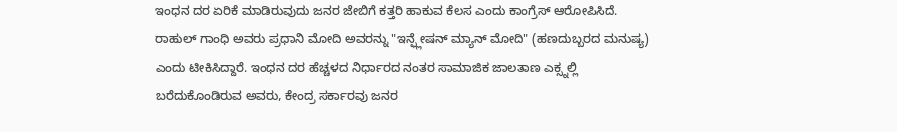ಇಂಧನ ದರ ಏರಿಕೆ ಮಾಡಿರುವುದು ಜನರ ಜೇಬಿಗೆ ಕತ್ತರಿ ಹಾಕುವ ಕೆಲಸ ಎಂದು ಕಾಂಗ್ರೆಸ್ ಆರೋಪಿಸಿದೆ.
ರಾಹುಲ್ ಗಾಂಧಿ ಅವರು ಪ್ರಧಾನಿ ಮೋದಿ ಅವರನ್ನು "ಇನ್ಫ್ಲೇಷನ್ ಮ್ಯಾನ್ ಮೋದಿ" (ಹಣದುಬ್ಬರದ ಮನುಷ್ಯ) ಎಂದು ಟೀಕಿಸಿದ್ದಾರೆ. ಇಂಧನ ದರ ಹೆಚ್ಚಳದ ನಿರ್ಧಾರದ ನಂತರ ಸಾಮಾಜಿಕ ಜಾಲತಾಣ ಎಕ್ಸ್ನಲ್ಲಿ ಬರೆದುಕೊಂಡಿರುವ ಅವರು, ಕೇಂದ್ರ ಸರ್ಕಾರವು ಜನರ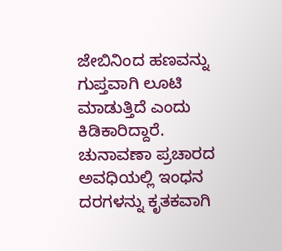ಜೇಬಿನಿಂದ ಹಣವನ್ನು ಗುಪ್ತವಾಗಿ ಲೂಟಿ ಮಾಡುತ್ತಿದೆ ಎಂದು ಕಿಡಿಕಾರಿದ್ದಾರೆ.
ಚುನಾವಣಾ ಪ್ರಚಾರದ ಅವಧಿಯಲ್ಲಿ ಇಂಧನ ದರಗಳನ್ನು ಕೃತಕವಾಗಿ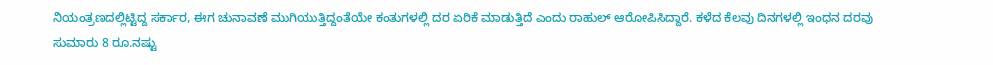ನಿಯಂತ್ರಣದಲ್ಲಿಟ್ಟಿದ್ದ ಸರ್ಕಾರ, ಈಗ ಚುನಾವಣೆ ಮುಗಿಯುತ್ತಿದ್ದಂತೆಯೇ ಕಂತುಗಳಲ್ಲಿ ದರ ಏರಿಕೆ ಮಾಡುತ್ತಿದೆ ಎಂದು ರಾಹುಲ್ ಆರೋಪಿಸಿದ್ದಾರೆ. ಕಳೆದ ಕೆಲವು ದಿನಗಳಲ್ಲಿ ಇಂಧನ ದರವು ಸುಮಾರು 8 ರೂ.ನಷ್ಟು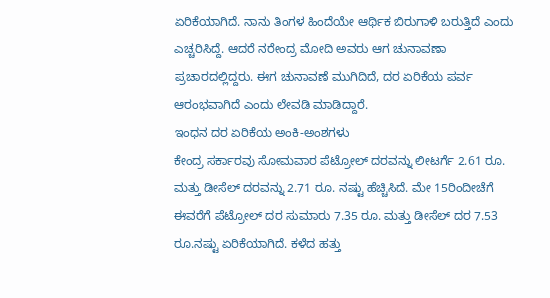ಏರಿಕೆಯಾಗಿದೆ. ನಾನು ತಿಂಗಳ ಹಿಂದೆಯೇ ಆರ್ಥಿಕ ಬಿರುಗಾಳಿ ಬರುತ್ತಿದೆ ಎಂದು ಎಚ್ಚರಿಸಿದ್ದೆ. ಆದರೆ ನರೇಂದ್ರ ಮೋದಿ ಅವರು ಆಗ ಚುನಾವಣಾ ಪ್ರಚಾರದಲ್ಲಿದ್ದರು. ಈಗ ಚುನಾವಣೆ ಮುಗಿದಿದೆ, ದರ ಏರಿಕೆಯ ಪರ್ವ ಆರಂಭವಾಗಿದೆ ಎಂದು ಲೇವಡಿ ಮಾಡಿದ್ದಾರೆ.
ಇಂಧನ ದರ ಏರಿಕೆಯ ಅಂಕಿ-ಅಂಶಗಳು
ಕೇಂದ್ರ ಸರ್ಕಾರವು ಸೋಮವಾರ ಪೆಟ್ರೋಲ್ ದರವನ್ನು ಲೀಟರ್ಗೆ 2.61 ರೂ. ಮತ್ತು ಡೀಸೆಲ್ ದರವನ್ನು 2.71 ರೂ. ನಷ್ಟು ಹೆಚ್ಚಿಸಿದೆ. ಮೇ 15ರಿಂದೀಚೆಗೆ ಈವರೆಗೆ ಪೆಟ್ರೋಲ್ ದರ ಸುಮಾರು 7.35 ರೂ. ಮತ್ತು ಡೀಸೆಲ್ ದರ 7.53 ರೂ.ನಷ್ಟು ಏರಿಕೆಯಾಗಿದೆ. ಕಳೆದ ಹತ್ತು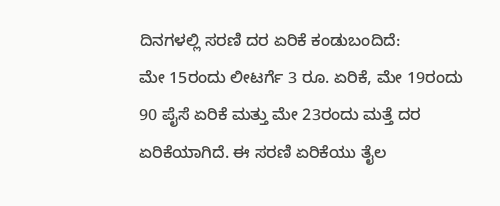ದಿನಗಳಲ್ಲಿ ಸರಣಿ ದರ ಏರಿಕೆ ಕಂಡುಬಂದಿದೆ:
ಮೇ 15ರಂದು ಲೀಟರ್ಗೆ 3 ರೂ. ಏರಿಕೆ, ಮೇ 19ರಂದು 90 ಪೈಸೆ ಏರಿಕೆ ಮತ್ತು ಮೇ 23ರಂದು ಮತ್ತೆ ದರ ಏರಿಕೆಯಾಗಿದೆ. ಈ ಸರಣಿ ಏರಿಕೆಯು ತೈಲ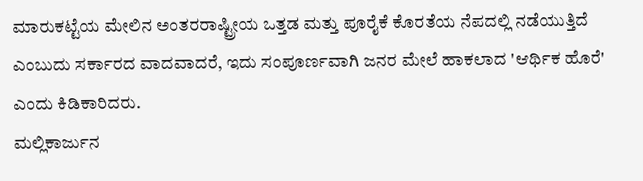ಮಾರುಕಟ್ಟೆಯ ಮೇಲಿನ ಅಂತರರಾಷ್ಟ್ರೀಯ ಒತ್ತಡ ಮತ್ತು ಪೂರೈಕೆ ಕೊರತೆಯ ನೆಪದಲ್ಲಿ ನಡೆಯುತ್ತಿದೆ ಎಂಬುದು ಸರ್ಕಾರದ ವಾದವಾದರೆ, ಇದು ಸಂಪೂರ್ಣವಾಗಿ ಜನರ ಮೇಲೆ ಹಾಕಲಾದ 'ಆರ್ಥಿಕ ಹೊರೆ' ಎಂದು ಕಿಡಿಕಾರಿದರು.
ಮಲ್ಲಿಕಾರ್ಜುನ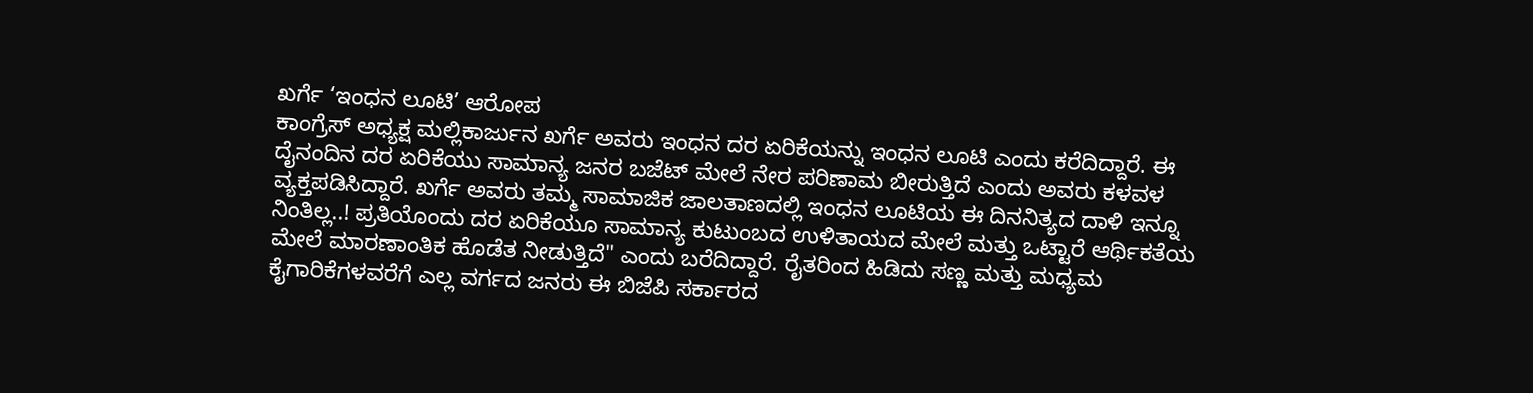ಖರ್ಗೆ ‘ಇಂಧನ ಲೂಟಿ’ ಆರೋಪ
ಕಾಂಗ್ರೆಸ್ ಅಧ್ಯಕ್ಷ ಮಲ್ಲಿಕಾರ್ಜುನ ಖರ್ಗೆ ಅವರು ಇಂಧನ ದರ ಏರಿಕೆಯನ್ನು ಇಂಧನ ಲೂಟಿ ಎಂದು ಕರೆದಿದ್ದಾರೆ. ಈ ದೈನಂದಿನ ದರ ಏರಿಕೆಯು ಸಾಮಾನ್ಯ ಜನರ ಬಜೆಟ್ ಮೇಲೆ ನೇರ ಪರಿಣಾಮ ಬೀರುತ್ತಿದೆ ಎಂದು ಅವರು ಕಳವಳ ವ್ಯಕ್ತಪಡಿಸಿದ್ದಾರೆ. ಖರ್ಗೆ ಅವರು ತಮ್ಮ ಸಾಮಾಜಿಕ ಜಾಲತಾಣದಲ್ಲಿ ಇಂಧನ ಲೂಟಿಯ ಈ ದಿನನಿತ್ಯದ ದಾಳಿ ಇನ್ನೂ ನಿಂತಿಲ್ಲ..! ಪ್ರತಿಯೊಂದು ದರ ಏರಿಕೆಯೂ ಸಾಮಾನ್ಯ ಕುಟುಂಬದ ಉಳಿತಾಯದ ಮೇಲೆ ಮತ್ತು ಒಟ್ಟಾರೆ ಆರ್ಥಿಕತೆಯ ಮೇಲೆ ಮಾರಣಾಂತಿಕ ಹೊಡೆತ ನೀಡುತ್ತಿದೆ" ಎಂದು ಬರೆದಿದ್ದಾರೆ. ರೈತರಿಂದ ಹಿಡಿದು ಸಣ್ಣ ಮತ್ತು ಮಧ್ಯಮ ಕೈಗಾರಿಕೆಗಳವರೆಗೆ ಎಲ್ಲ ವರ್ಗದ ಜನರು ಈ ಬಿಜೆಪಿ ಸರ್ಕಾರದ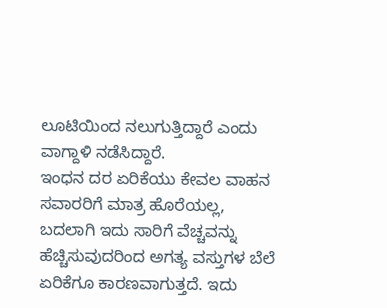ಲೂಟಿಯಿಂದ ನಲುಗುತ್ತಿದ್ದಾರೆ ಎಂದು ವಾಗ್ದಾಳಿ ನಡೆಸಿದ್ದಾರೆ.
ಇಂಧನ ದರ ಏರಿಕೆಯು ಕೇವಲ ವಾಹನ ಸವಾರರಿಗೆ ಮಾತ್ರ ಹೊರೆಯಲ್ಲ, ಬದಲಾಗಿ ಇದು ಸಾರಿಗೆ ವೆಚ್ಚವನ್ನು ಹೆಚ್ಚಿಸುವುದರಿಂದ ಅಗತ್ಯ ವಸ್ತುಗಳ ಬೆಲೆ ಏರಿಕೆಗೂ ಕಾರಣವಾಗುತ್ತದೆ. ಇದು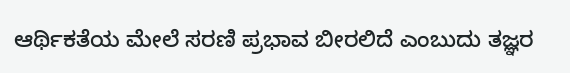ಆರ್ಥಿಕತೆಯ ಮೇಲೆ ಸರಣಿ ಪ್ರಭಾವ ಬೀರಲಿದೆ ಎಂಬುದು ತಜ್ಞರ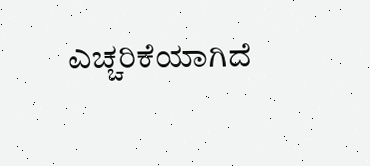ಎಚ್ಚರಿಕೆಯಾಗಿದೆ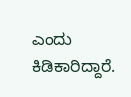ಎಂದು ಕಿಡಿಕಾರಿದ್ದಾರೆ.